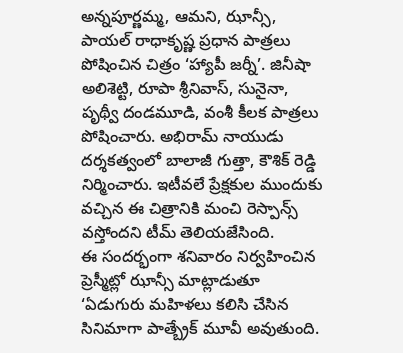అన్నపూర్ణమ్మ, ఆమని, ఝాన్సీ, పాయల్ రాధాకృష్ణ ప్రధాన పాత్రలు పోషించిన చిత్రం ‘హ్యాపీ జర్నీ’. జినీషా అలిశెట్టి, రూపా శ్రీనివాస్, సునైనా, పృథ్వీ దండమూడి, వంశీ కీలక పాత్రలు పోషించారు. అభిరామ్ నాయుడు దర్శకత్వంలో బాలాజీ గుత్తా, కౌశిక్ రెడ్డి నిర్మించారు. ఇటీవలే ప్రేక్షకుల ముందుకు వచ్చిన ఈ చిత్రానికి మంచి రెస్పాన్స్ వస్తోందని టీమ్ తెలియజేసింది.
ఈ సందర్భంగా శనివారం నిర్వహించిన ప్రెస్మీట్లో ఝాన్సీ మాట్లాడుతూ ‘ఏడుగురు మహిళలు కలిసి చేసిన సినిమాగా పాత్బ్రేక్ మూవీ అవుతుంది.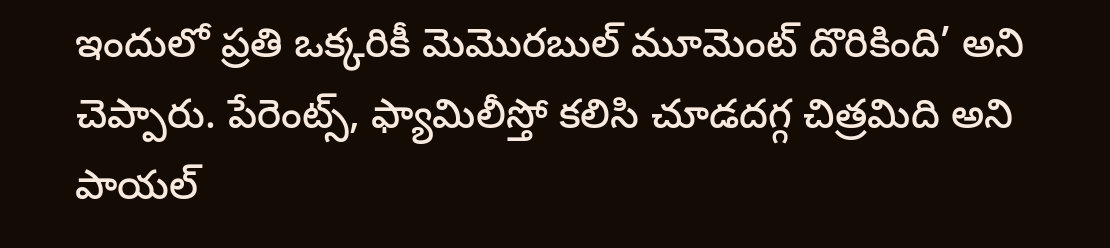ఇందులో ప్రతి ఒక్కరికీ మెమొరబుల్ మూమెంట్ దొరికింది’ అని చెప్పారు. పేరెంట్స్, ఫ్యామిలీస్తో కలిసి చూడదగ్గ చిత్రమిది అని పాయల్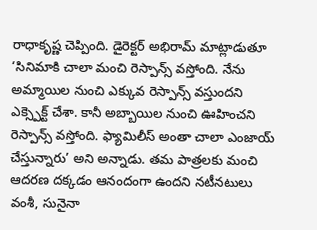రాధాకృష్ణ చెప్పింది. డైరెక్టర్ అభిరామ్ మాట్లాడుతూ ‘సినిమాకి చాలా మంచి రెస్పాన్స్ వస్తోంది. నేను అమ్మాయిల నుంచి ఎక్కువ రెస్పాన్స్ వస్తుందని ఎక్స్పెక్ట్ చేశా. కానీ అబ్బాయిల నుంచి ఊహించని రెస్పాన్స్ వస్తోంది. ఫ్యామిలీస్ అంతా చాలా ఎంజాయ్ చేస్తున్నారు’ అని అన్నాడు. తమ పాత్రలకు మంచి ఆదరణ దక్కడం ఆనందంగా ఉందని నటీనటులు వంశీ, సునైనా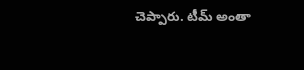చెప్పారు. టీమ్ అంతా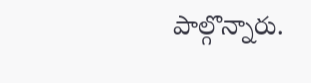పాల్గొన్నారు.